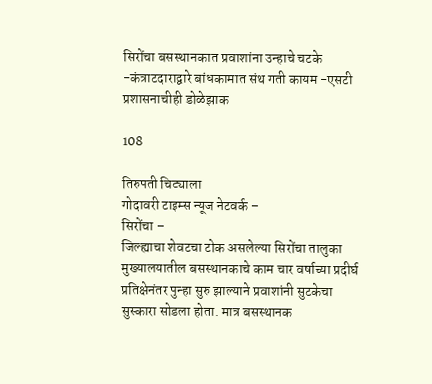सिरोंचा बसस्थानकात प्रवाशांना उन्हाचे चटके -कंत्राटदाराद्वारे बांधकामात संथ गती कायम -एसटी प्रशासनाचीही डोळेझाक

108

तिरुपती चिट्याला
गोदावरी टाइम्स न्यूज नेटवर्क –
सिरोंचा –
जिल्ह्याचा शेवटचा टोक असलेल्या सिरोंचा तालुका मुख्यालयातील बसस्थानकाचे काम चार वर्षाच्या प्रदीर्घ प्रतिक्षेनंतर पुन्हा सुरु झाल्याने प्रवाशांनी सुटकेचा सुस्कारा सोडला होता. मात्र बसस्थानक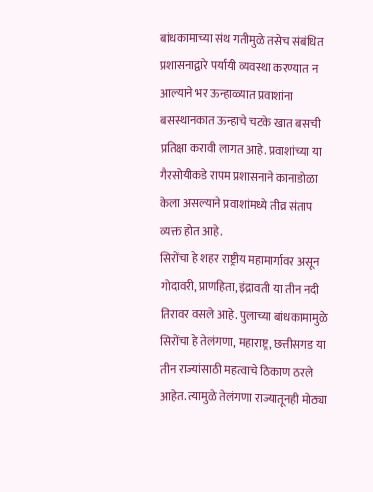बांधकामाच्या संथ गतीमुळे तसेच संबंधित प्रशासनाद्वारे पर्यायी व्यवस्था करण्यात न आल्याने भर ऊन्हाळ्यात प्रवाशांना बसस्थानकात ऊन्हाचे चटके खात बसची प्रतिक्षा करावी लागत आहे. प्रवाशांच्या या गैरसोयीकडे रापम प्रशासनाने कानाडोळा केला असल्याने प्रवाशांमध्ये तीव्र संताप व्यक्त होत आहे.
सिरोंचा हे शहर राष्ट्रीय महामार्गावर असून गोदावरी, प्राणहिता, इंद्रावती या तीन नदी तिरावर वसले आहे. पुलाच्या बांधकामामुळे सिरोंचा हे तेलंगणा, महाराष्ट्र, छत्तीसगड या तीन राज्यांसाठी महत्वाचे ठिकाण ठरले आहेत. त्यामुळे तेलंगणा राज्यातूनही मोठ्या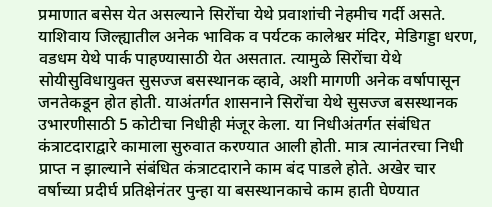प्रमाणात बसेस येत असल्याने सिरोंचा येथे प्रवाशांची नेहमीच गर्दी असते. याशिवाय जिल्ह्यातील अनेक भाविक व पर्यटक कालेश्वर मंदिर, मेडिगड्डा धरण, वडधम येथे पार्क पाहण्यासाठी येत असतात. त्यामुळे सिरोंचा येथे सोयीसुविधायुक्त सुसज्ज बसस्थानक व्हावे, अशी मागणी अनेक वर्षापासून जनतेकडून होत होती. याअंतर्गत शासनाने सिरोंचा येथे सुसज्ज बसस्थानक उभारणीसाठी 5 कोटीचा निधीही मंजूर केला. या निधीअंतर्गत संबंधित कंत्राटदाराद्वारे कामाला सुरुवात करण्यात आली होती. मात्र त्यानंतरचा निधी प्राप्त न झाल्याने संबंधित कंत्राटदाराने काम बंद पाडले होते. अखेर चार वर्षाच्या प्रदीर्घ प्रतिक्षेनंतर पुन्हा या बसस्थानकाचे काम हाती घेण्यात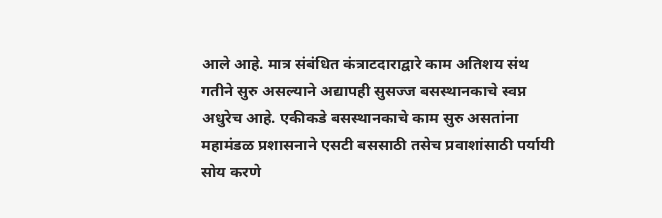आले आहे. मात्र संबंधित कंत्राटदाराद्वारे काम अतिशय संथ गतीने सुरु असल्याने अद्यापही सुसज्ज बसस्थानकाचे स्वप्न अधुरेच आहे. एकीकडे बसस्थानकाचे काम सुरु असतांना महामंडळ प्रशासनाने एसटी बससाठी तसेच प्रवाशांसाठी पर्यायी सोय करणे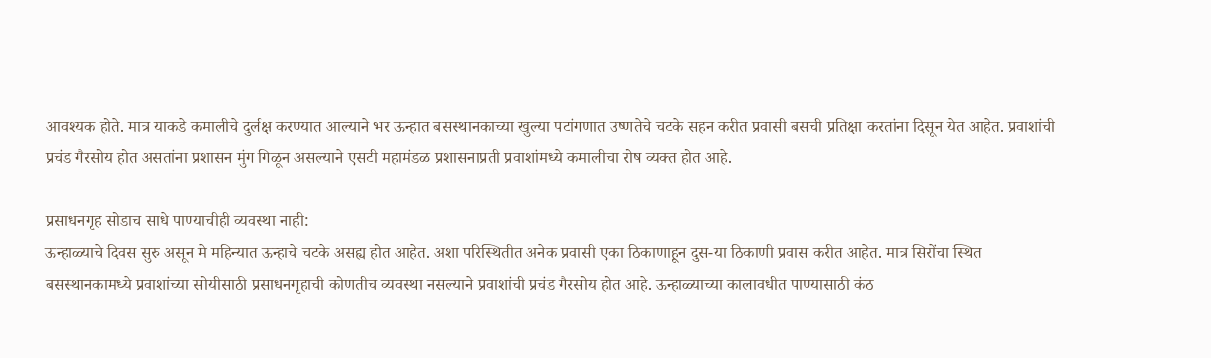आवश्यक होते. मात्र याकडे कमालीचे दुर्लक्ष करण्यात आल्याने भर ऊन्हात बसस्थानकाच्या खुल्या पटांगणात उष्णतेचे चटके सहन करीत प्रवासी बसची प्रतिक्षा करतांना दिसून येत आहेत. प्रवाशांची प्रचंड गैरसोय होत असतांना प्रशासन मुंग गिळून असल्याने एसटी महामंडळ प्रशासनाप्रती प्रवाशांमध्ये कमालीचा रोष व्यक्त होत आहे.

प्रसाधनगृह सोडाच साधे पाण्याचीही व्यवस्था नाही:
ऊन्हाळ्याचे दिवस सुरु असून मे महिन्यात ऊन्हाचे चटके असह्य होत आहेत. अशा परिस्थितीत अनेक प्रवासी एका ठिकाणाहून दुस-या ठिकाणी प्रवास करीत आहेत. मात्र सिरोंचा स्थित बसस्थानकामध्ये प्रवाशांच्या सोयीसाठी प्रसाधनगृहाची कोणतीच व्यवस्था नसल्याने प्रवाशांची प्रचंड गैरसोय होत आहे. ऊन्हाळ्याच्या कालावधीत पाण्यासाठी कंठ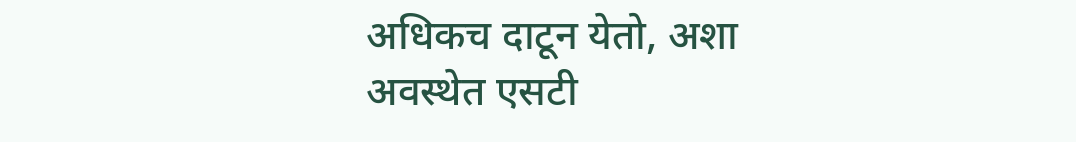अधिकच दाटून येतो, अशा अवस्थेत एसटी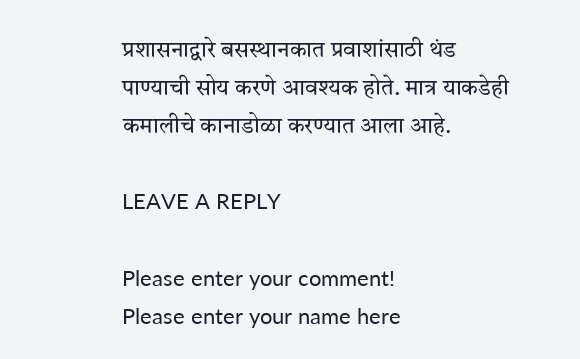प्रशासनाद्वारे बसस्थानकात प्रवाशांसाठी थंड पाण्याची सोय करणे आवश्यक होते. मात्र याकडेही कमालीचे कानाडोळा करण्यात आला आहे.

LEAVE A REPLY

Please enter your comment!
Please enter your name here